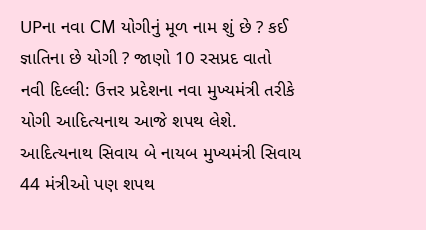UPના નવા CM યોગીનું મૂળ નામ શું છે ? કઈ જ્ઞાતિના છે યોગી ? જાણો 10 રસપ્રદ વાતો
નવી દિલ્લી: ઉત્તર પ્રદેશના નવા મુખ્યમંત્રી તરીકે યોગી આદિત્યનાથ આજે શપથ લેશે. આદિત્યનાથ સિવાય બે નાયબ મુખ્યમંત્રી સિવાય 44 મંત્રીઓ પણ શપથ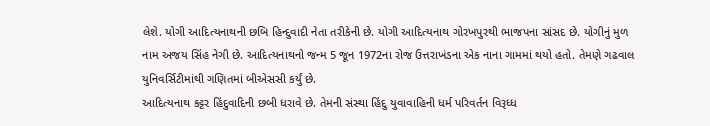લેશે. યોગી આદિત્યનાથની છબિ હિન્દુવાદી નેતા તરીકેની છે. યોગી આદિત્યનાથ ગોરખપુરથી ભાજપના સાંસદ છે. યોગીનું મુળ નામ અજય સિંહ નેગી છે. આદિત્યનાથનો જન્મ 5 જૂન 1972ના રોજ ઉત્તરાખંડના એક નાના ગામમાં થયો હતો. તેમણે ગઢવાલ યુનિવર્સિટીમાંથી ગણિતમાં બીએસસી કર્યું છે.
આદિત્યનાથ કટ્ટર હિંદુવાદિની છબી ધરાવે છે. તેમની સંસ્થા હિંદુ યુવાવાહિની ધર્મ પરિવર્તન વિરૂધ્ધ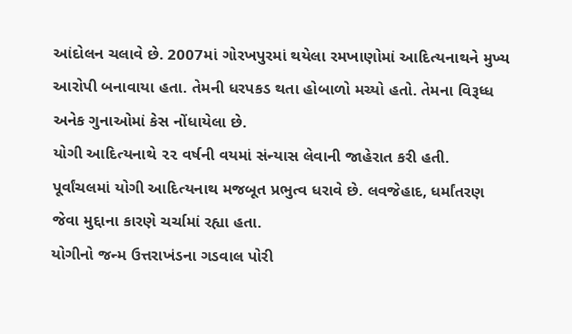આંદોલન ચલાવે છે. 2007માં ગોરખપુરમાં થયેલા રમખાણોમાં આદિત્યનાથને મુખ્ય આરોપી બનાવાયા હતા. તેમની ધરપકડ થતા હોબાળો મચ્યો હતો. તેમના વિરૂધ્ધ અનેક ગુનાઓમાં કેસ નોંધાયેલા છે.
યોગી આદિત્યનાથે ૨૨ વર્ષની વયમાં સંન્યાસ લેવાની જાહેરાત કરી હતી. પૂર્વાંચલમાં યોગી આદિત્યનાથ મજબૂત પ્રભુત્વ ધરાવે છે. લવજેહાદ, ધર્માંતરણ જેવા મુદ્દાના કારણે ચર્ચામાં રહ્યા હતા.
યોગીનો જન્મ ઉત્તરાખંડના ગડવાલ પોરી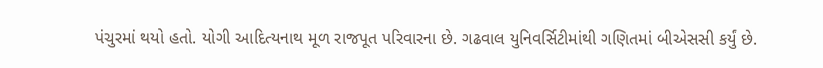પંચુરમાં થયો હતો. યોગી આદિત્યનાથ મૂળ રાજપૂત પરિવારના છે. ગઢવાલ યુનિવર્સિટીમાંથી ગણિતમાં બીએસસી કર્યું છે.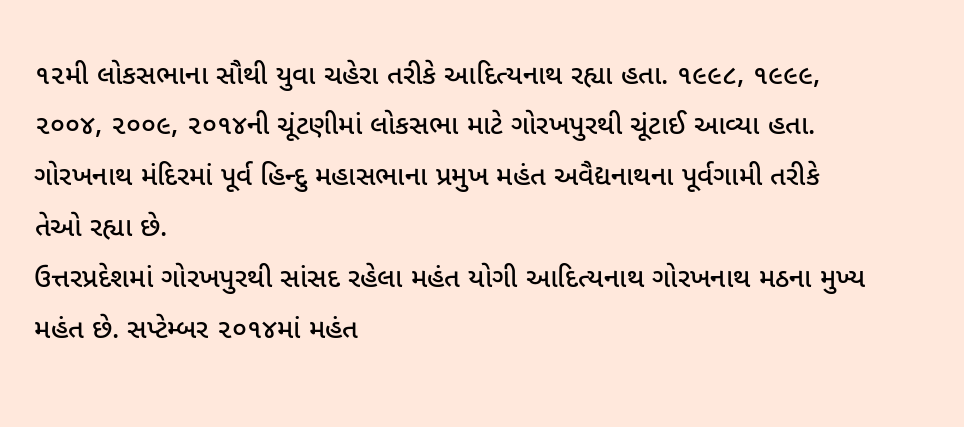૧૨મી લોકસભાના સૌથી યુવા ચહેરા તરીકે આદિત્યનાથ રહ્યા હતા. ૧૯૯૮, ૧૯૯૯, ૨૦૦૪, ૨૦૦૯, ૨૦૧૪ની ચૂંટણીમાં લોકસભા માટે ગોરખપુરથી ચૂંટાઈ આવ્યા હતા. ગોરખનાથ મંદિરમાં પૂર્વ હિન્દુ મહાસભાના પ્રમુખ મહંત અવૈદ્યનાથના પૂર્વગામી તરીકે તેઓ રહ્યા છે.
ઉત્તરપ્રદેશમાં ગોરખપુરથી સાંસદ રહેલા મહંત યોગી આદિત્યનાથ ગોરખનાથ મઠના મુખ્ય મહંત છે. સપ્ટેમ્બર ૨૦૧૪માં મહંત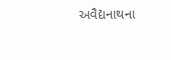અવૈદ્યનાથના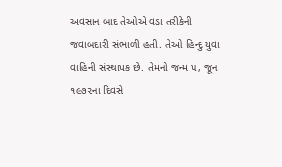અવસાન બાદ તેઓએ વડા તરીકેની જવાબદારી સંભાળી હતી. તેઓ હિન્દુ યુવા વાહિની સંસ્થાપક છે. તેમનો જન્મ ૫, જૂન ૧૯૭૨ના દિવસે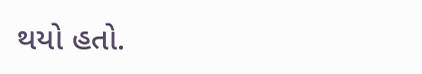થયો હતો.